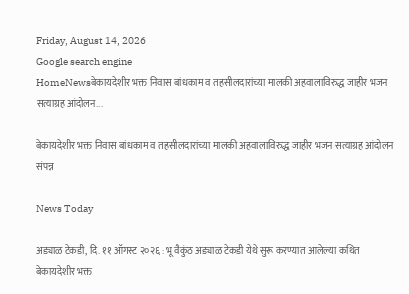Friday, August 14, 2026
Google search engine
HomeNewsबेकायदेशीर भक्त निवास बांधकाम व तहसीलदारांच्या मालकी अहवालाविरुद्ध जाहीर भजन सत्याग्रह आंदोलन...

बेकायदेशीर भक्त निवास बांधकाम व तहसीलदारांच्या मालकी अहवालाविरुद्ध जाहीर भजन सत्याग्रह आंदोलन संपन्न

News Today

अड्याळ टेकडी, दि. ११ ऑगस्ट २०२६ : भू वैकुंठ अड्याळ टेकडी येथे सुरू करण्यात आलेल्या कथित बेकायदेशीर भक्त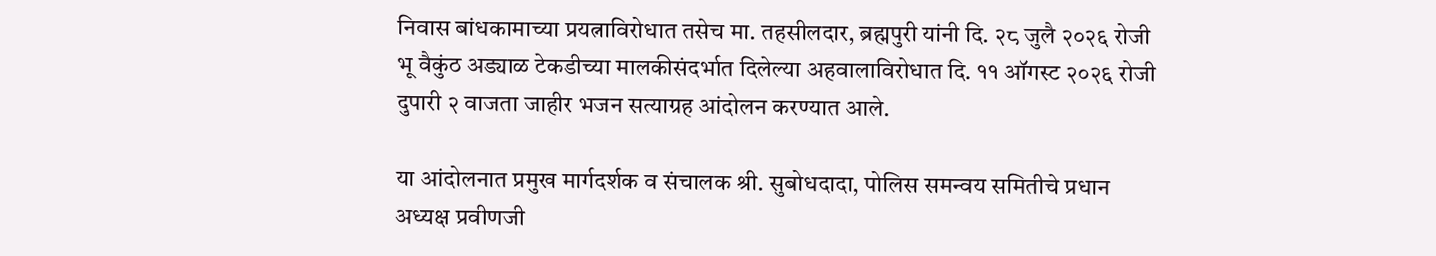निवास बांधकामाच्या प्रयत्नाविरोधात तसेच मा. तहसीलदार, ब्रह्मपुरी यांनी दि. २८ जुलै २०२६ रोजी भू वैकुंठ अड्याळ टेकडीच्या मालकीसंदर्भात दिलेल्या अहवालाविरोधात दि. ११ ऑगस्ट २०२६ रोजी दुपारी २ वाजता जाहीर भजन सत्याग्रह आंदोलन करण्यात आले.

या आंदोलनात प्रमुख मार्गदर्शक व संचालक श्री. सुबोधदादा, पोलिस समन्वय समितीचे प्रधान अध्यक्ष प्रवीणजी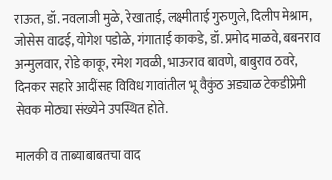राऊत, डॉ. नवलाजी मुळे, रेखाताई, लक्ष्मीताई गुरुणुले, दिलीप मेश्राम, जोसेस वाढई, योगेश पडोळे, गंगाताई काकडे, डॉ. प्रमोद माळवे, बबनराव अन्मुलवार, रोडे काकू, रमेश गवळी, भाऊराव बावणे, बाबुराव ठवरे, दिनकर सहारे आदींसह विविध गावांतील भू वैकुंठ अड्याळ टेकडीप्रेमी सेवक मोठ्या संख्येने उपस्थित होते.

मालकी व ताब्याबाबतचा वाद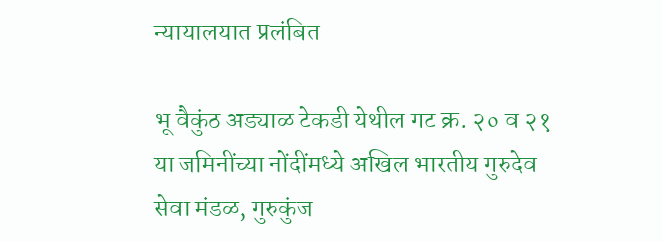न्यायालयात प्रलंबित

भू वैकुंठ अड्याळ टेकडी येथील गट क्र. २० व २१ या जमिनींच्या नोंदींमध्ये अखिल भारतीय गुरुदेव सेवा मंडळ, गुरुकुंज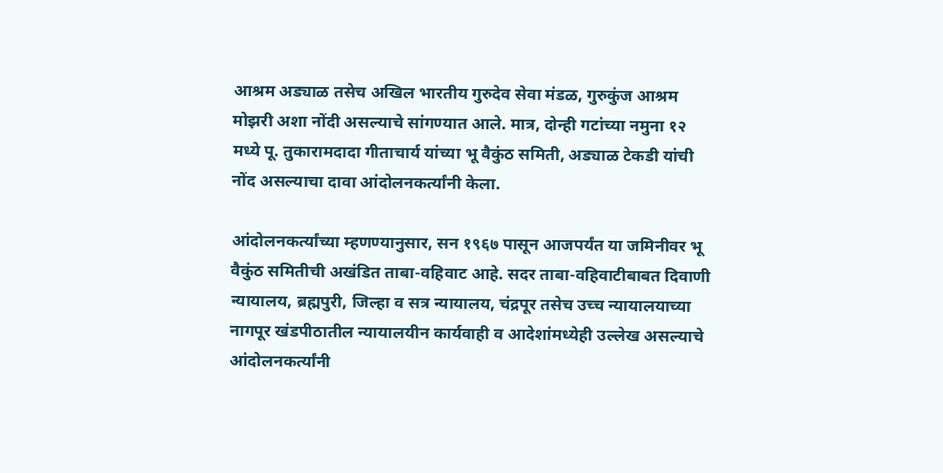आश्रम अड्याळ तसेच अखिल भारतीय गुरुदेव सेवा मंडळ, गुरुकुंज आश्रम मोझरी अशा नोंदी असल्याचे सांगण्यात आले. मात्र, दोन्ही गटांच्या नमुना १२ मध्ये पू. तुकारामदादा गीताचार्य यांच्या भू वैकुंठ समिती, अड्याळ टेकडी यांची नोंद असल्याचा दावा आंदोलनकर्त्यांनी केला.

आंदोलनकर्त्यांच्या म्हणण्यानुसार, सन १९६७ पासून आजपर्यंत या जमिनीवर भू वैकुंठ समितीची अखंडित ताबा-वहिवाट आहे. सदर ताबा-वहिवाटीबाबत दिवाणी न्यायालय, ब्रह्मपुरी, जिल्हा व सत्र न्यायालय, चंद्रपूर तसेच उच्च न्यायालयाच्या नागपूर खंडपीठातील न्यायालयीन कार्यवाही व आदेशांमध्येही उल्लेख असल्याचे आंदोलनकर्त्यांनी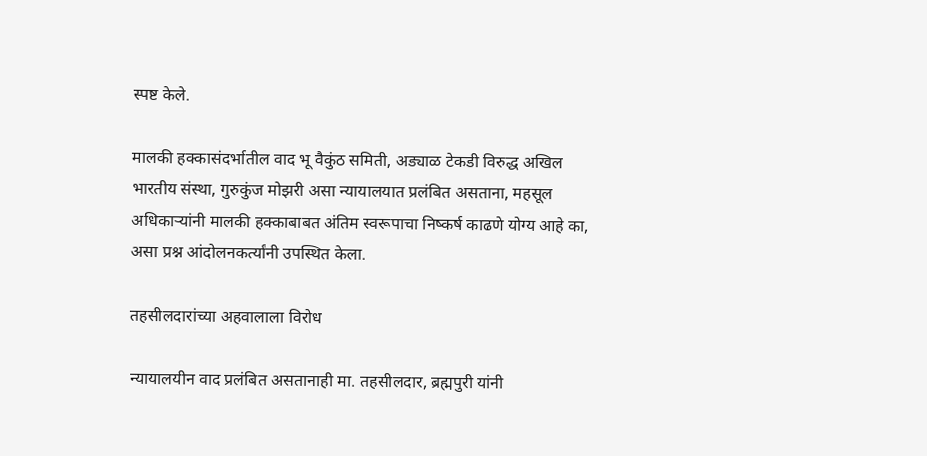स्पष्ट केले.

मालकी हक्कासंदर्भातील वाद भू वैकुंठ समिती, अड्याळ टेकडी विरुद्ध अखिल भारतीय संस्था, गुरुकुंज मोझरी असा न्यायालयात प्रलंबित असताना, महसूल अधिकाऱ्यांनी मालकी हक्काबाबत अंतिम स्वरूपाचा निष्कर्ष काढणे योग्य आहे का, असा प्रश्न आंदोलनकर्त्यांनी उपस्थित केला.

तहसीलदारांच्या अहवालाला विरोध

न्यायालयीन वाद प्रलंबित असतानाही मा. तहसीलदार, ब्रह्मपुरी यांनी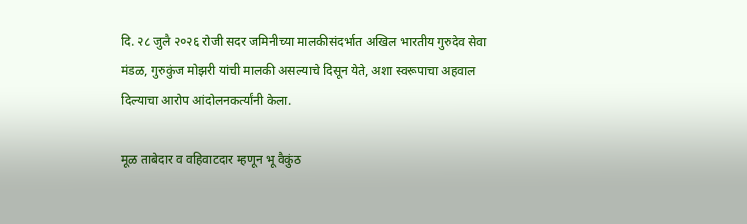दि. २८ जुलै २०२६ रोजी सदर जमिनीच्या मालकीसंदर्भात अखिल भारतीय गुरुदेव सेवा मंडळ, गुरुकुंज मोझरी यांची मालकी असल्याचे दिसून येते, अशा स्वरूपाचा अहवाल दिल्याचा आरोप आंदोलनकर्त्यांनी केला.

मूळ ताबेदार व वहिवाटदार म्हणून भू वैकुंठ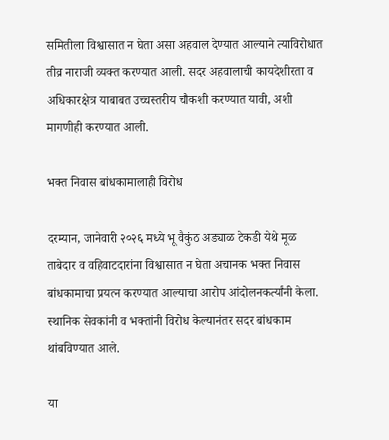समितीला विश्वासात न घेता असा अहवाल देण्यात आल्याने त्याविरोधात तीव्र नाराजी व्यक्त करण्यात आली. सदर अहवालाची कायदेशीरता व अधिकारक्षेत्र याबाबत उच्चस्तरीय चौकशी करण्यात यावी, अशी मागणीही करण्यात आली.

भक्त निवास बांधकामालाही विरोध

दरम्यान, जानेवारी २०२६ मध्ये भू वैकुंठ अड्याळ टेकडी येथे मूळ ताबेदार व वहिवाटदारांना विश्वासात न घेता अचानक भक्त निवास बांधकामाचा प्रयत्न करण्यात आल्याचा आरोप आंदोलनकर्त्यांनी केला. स्थानिक सेवकांनी व भक्तांनी विरोध केल्यानंतर सदर बांधकाम थांबविण्यात आले.

या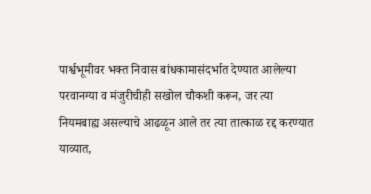पार्श्वभूमीवर भक्त निवास बांधकामासंदर्भात देण्यात आलेल्या परवानग्या व मंजुरीचीही सखोल चौकशी करून, जर त्या नियमबाह्य असल्याचे आढळून आले तर त्या तात्काळ रद्द करण्यात याव्यात,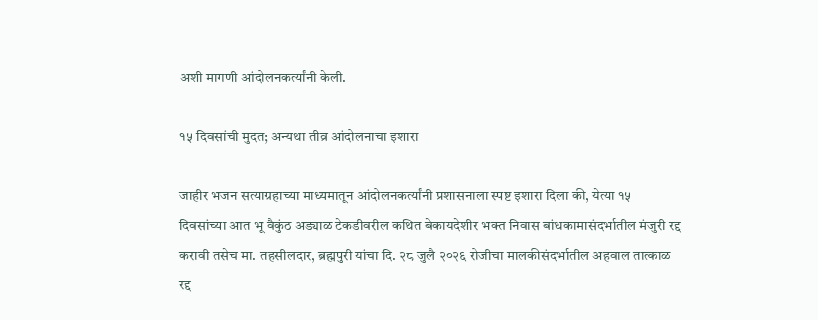अशी मागणी आंदोलनकर्त्यांनी केली.

१५ दिवसांची मुदत; अन्यथा तीव्र आंदोलनाचा इशारा

जाहीर भजन सत्याग्रहाच्या माध्यमातून आंदोलनकर्त्यांनी प्रशासनाला स्पष्ट इशारा दिला की, येत्या १५ दिवसांच्या आत भू वैकुंठ अड्याळ टेकडीवरील कथित बेकायदेशीर भक्त निवास बांधकामासंदर्भातील मंजुरी रद्द करावी तसेच मा. तहसीलदार, ब्रह्मपुरी यांचा दि. २८ जुलै २०२६ रोजीचा मालकीसंदर्भातील अहवाल तात्काळ रद्द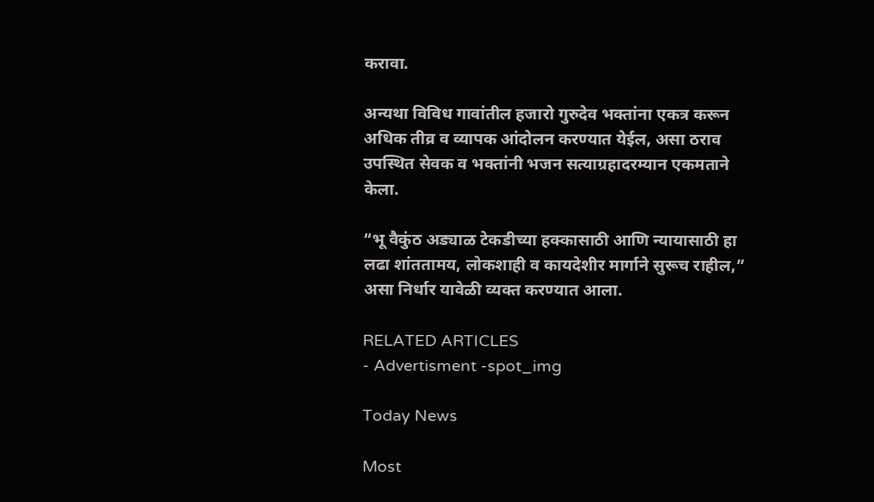करावा.

अन्यथा विविध गावांतील हजारो गुरुदेव भक्तांना एकत्र करून अधिक तीव्र व व्यापक आंदोलन करण्यात येईल, असा ठराव उपस्थित सेवक व भक्तांनी भजन सत्याग्रहादरम्यान एकमताने केला.

“भू वैकुंठ अड्याळ टेकडीच्या हक्कासाठी आणि न्यायासाठी हा लढा शांततामय, लोकशाही व कायदेशीर मार्गाने सुरूच राहील,” असा निर्धार यावेळी व्यक्त करण्यात आला.

RELATED ARTICLES
- Advertisment -spot_img

Today News

Most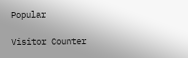Popular

Visitor Counter